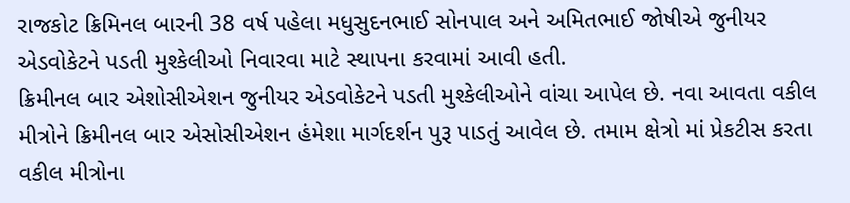રાજકોટ ક્રિમિનલ બારની 38 વર્ષ પહેલા મધુસુદનભાઈ સોનપાલ અને અમિતભાઈ જોષીએ જુનીયર એડવોકેટને પડતી મુશ્કેલીઓ નિવારવા માટે સ્થાપના કરવામાં આવી હતી.
ક્રિમીનલ બાર એશોસીએશન જુનીયર એડવોકેટને પડતી મુશ્કેલીઓને વાંચા આપેલ છે. નવા આવતા વકીલ મીત્રોને ક્રિમીનલ બાર એસોસીએશન હંમેશા માર્ગદર્શન પુરૂ પાડતું આવેલ છે. તમામ ક્ષેત્રો માં પ્રેકટીસ કરતા વકીલ મીત્રોના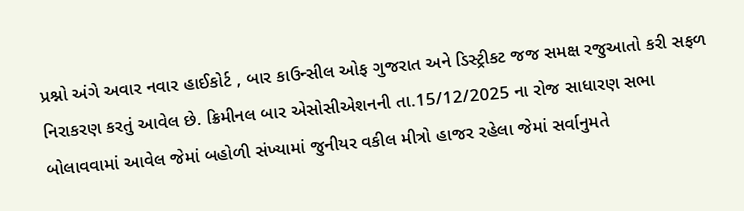પ્રશ્નો અંગે અવાર નવાર હાઈકોર્ટ , બાર કાઉન્સીલ ઓફ ગુજરાત અને ડિસ્ટ્રીકટ જજ સમક્ષ રજુઆતો કરી સફળ નિરાકરણ કરતું આવેલ છે. ક્રિમીનલ બાર એસોસીએશનની તા.15/12/2025 ના રોજ સાધારણ સભા બોલાવવામાં આવેલ જેમાં બહોળી સંખ્યામાં જુનીયર વકીલ મીત્રો હાજર રહેલા જેમાં સર્વાનુમતે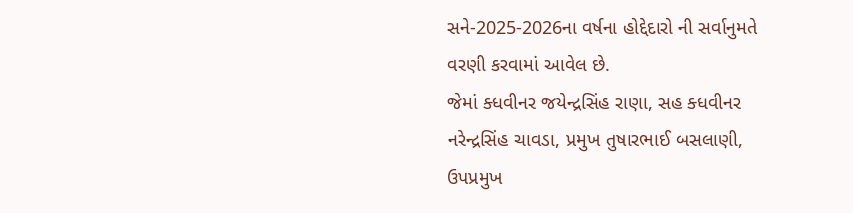સને-2025-2026ના વર્ષના હોદ્દેદારો ની સર્વાનુમતે વરણી કરવામાં આવેલ છે.
જેમાં ક્ધવીનર જયેન્દ્રસિંહ રાણા, સહ ક્ધવીનર નરેન્દ્રસિંહ ચાવડા, પ્રમુખ તુષારભાઈ બસલાણી, ઉપપ્રમુખ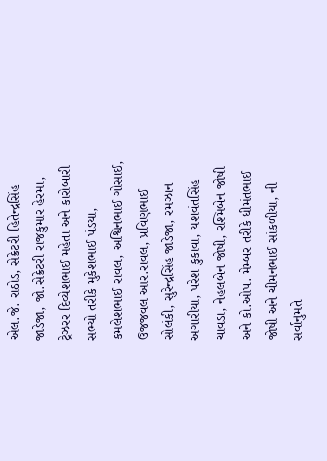એલ.જે. રાઠોડ, સેક્રેટરી હિતેન્દ્રસિંહ જાડેજા, જો.સેક્રેટરી રાજકુમાર હેરમા, ટ્રેઝરર દિવ્યેશભાઈ મહેતા અને કારોબારી સભ્યો તરીકે મુકેશભાઈ પંડયા, કમલેશભાઈ રાવલ, અશ્વિનભાઈ ગોસાઈ, ઉજજવલ આર.રાવલ, પ્રવિણભાઈ સોલંકી, સુરેન્દ્રસિંહ જાડેજા, રમઝાન અગારીયા, પરેશ કુકાવા, યશવંતસિંહ ચાવડા, નેહલબેન જોષી, રશ્મિબેન જોષી અને કો.ઓપ. મેમ્બર તરીકે ધીમંતભાઈ જોષી અને ચીમનભાઈ સાંકળીયા, ની સર્વાનુમતે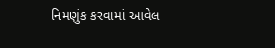નિમણુંક કરવામાં આવેલ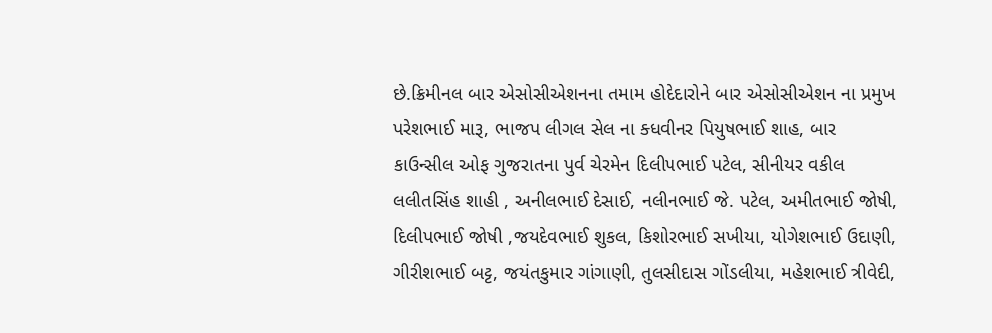છે.ક્રિમીનલ બાર એસોસીએશનના તમામ હોદેદારોને બાર એસોસીએશન ના પ્રમુખ પરેશભાઈ મારૂ, ભાજપ લીગલ સેલ ના ક્ધવીનર પિયુષભાઈ શાહ, બાર કાઉન્સીલ ઓફ ગુજરાતના પુર્વ ચેરમેન દિલીપભાઈ પટેલ, સીનીયર વકીલ લલીતસિંહ શાહી , અનીલભાઈ દેસાઈ, નલીનભાઈ જે. પટેલ, અમીતભાઈ જોષી, દિલીપભાઈ જોષી ,જયદેવભાઈ શુકલ, કિશોરભાઈ સખીયા, યોગેશભાઈ ઉદાણી, ગીરીશભાઈ બટ્ટ, જયંતકુમાર ગાંગાણી, તુલસીદાસ ગોંડલીયા, મહેશભાઈ ત્રીવેદી,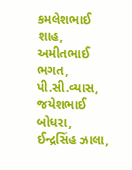કમલેશભાઈ શાહ, અમીતભાઈ ભગત, પી.સી.વ્યાસ, જયેશભાઈ બોધરા, ઈન્દ્રસિંહ ઝાલા,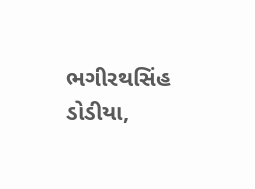ભગીરથસિંહ ડોડીયા,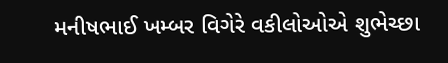મનીષભાઈ ખમ્બર વિગેરે વકીલોઓએ શુભેચ્છા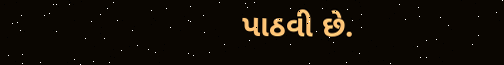પાઠવી છે.